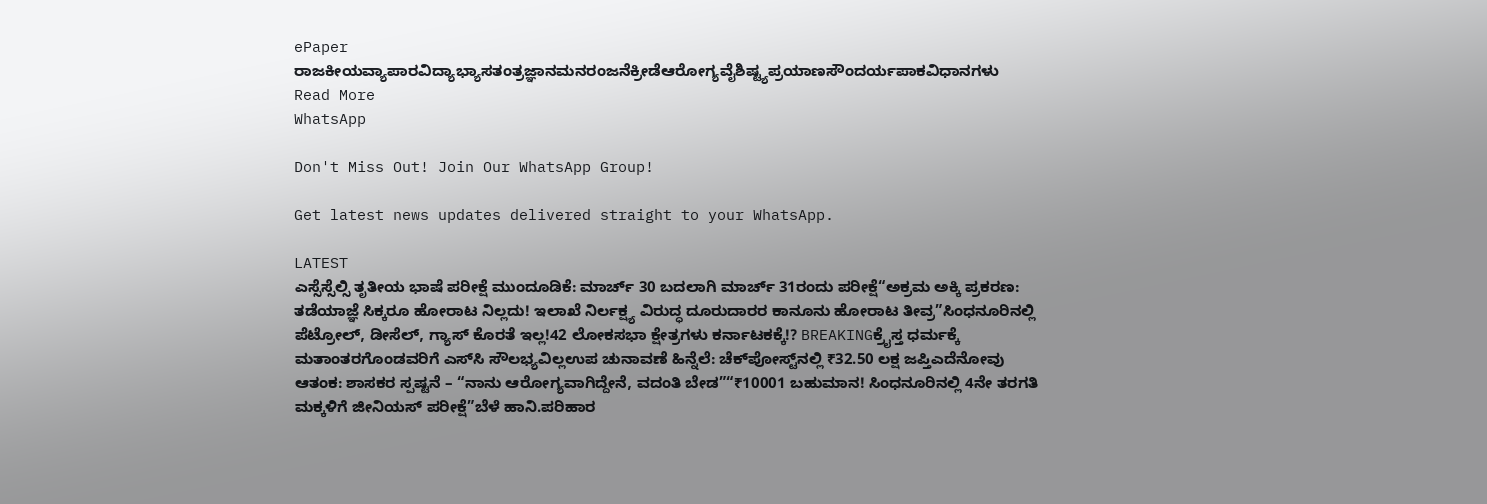ePaper
ರಾಜಕೀಯವ್ಯಾಪಾರವಿದ್ಯಾಭ್ಯಾಸತಂತ್ರಜ್ಞಾನಮನರಂಜನೆಕ್ರೀಡೆಆರೋಗ್ಯವೈಶಿಷ್ಟ್ಯಪ್ರಯಾಣಸೌಂದರ್ಯಪಾಕವಿಧಾನಗಳು
Read More
WhatsApp

Don't Miss Out! Join Our WhatsApp Group!

Get latest news updates delivered straight to your WhatsApp.

LATEST
ಎಸ್ಸೆಸ್ಸೆಲ್ಸಿ ತೃತೀಯ ಭಾಷೆ ಪರೀಕ್ಷೆ ಮುಂದೂಡಿಕೆ: ಮಾರ್ಚ್ 30 ಬದಲಾಗಿ ಮಾರ್ಚ್ 31ರಂದು ಪರೀಕ್ಷೆ“ಅಕ್ರಮ ಅಕ್ಕಿ ಪ್ರಕರಣ: ತಡೆಯಾಜ್ಞೆ ಸಿಕ್ಕರೂ ಹೋರಾಟ ನಿಲ್ಲದು! ಇಲಾಖೆ ನಿರ್ಲಕ್ಷ್ಯ ವಿರುದ್ಧ ದೂರುದಾರರ ಕಾನೂನು ಹೋರಾಟ ತೀವ್ರ”ಸಿಂಧನೂರಿನಲ್ಲಿ ಪೆಟ್ರೋಲ್, ಡೀಸೆಲ್, ಗ್ಯಾಸ್ ಕೊರತೆ ಇಲ್ಲ!42 ಲೋಕಸಭಾ ಕ್ಷೇತ್ರಗಳು ಕರ್ನಾಟಕಕ್ಕೆ!? BREAKINGಕ್ರೈಸ್ತ ಧರ್ಮಕ್ಕೆ ಮತಾಂತರಗೊಂಡವರಿಗೆ ಎಸ್‌ಸಿ ಸೌಲಭ್ಯವಿಲ್ಲಉಪ ಚುನಾವಣೆ ಹಿನ್ನೆಲೆ: ಚೆಕ್‌ಪೋಸ್ಟ್‌ನಲ್ಲಿ ₹32.50 ಲಕ್ಷ ಜಪ್ತಿಎದೆನೋವು ಆತಂಕ: ಶಾಸಕರ ಸ್ಪಷ್ಟನೆ – “ನಾನು ಆರೋಗ್ಯವಾಗಿದ್ದೇನೆ, ವದಂತಿ ಬೇಡ”“₹10001 ಬಹುಮಾನ! ಸಿಂಧನೂರಿನಲ್ಲಿ 4ನೇ ತರಗತಿ ಮಕ್ಕಳಿಗೆ ಜೀನಿಯಸ್ ಪರೀಕ್ಷೆ”ಬೆಳೆ ಹಾನಿ.ಪರಿಹಾರ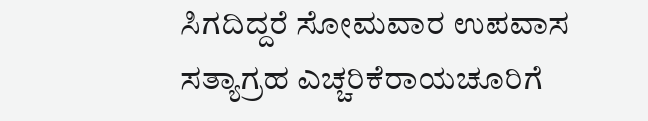ಸಿಗದಿದ್ದರೆ ಸೋಮವಾರ ಉಪವಾಸ ಸತ್ಯಾಗ್ರಹ ಎಚ್ಚರಿಕೆರಾಯಚೂರಿಗೆ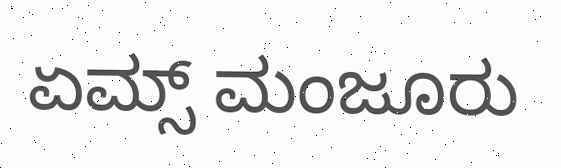ಏಮ್ಸ್ ಮಂಜೂರು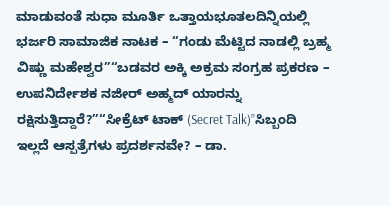ಮಾಡುವಂತೆ ಸುಧಾ ಮೂರ್ತಿ ಒತ್ತಾಯಭೂತಲದಿನ್ನಿಯಲ್ಲಿ ಭರ್ಜರಿ ಸಾಮಾಜಿಕ ನಾಟಕ – “ಗಂಡು ಮೆಟ್ಟಿದ ನಾಡಲ್ಲಿ ಬ್ರಹ್ಮ ವಿಷ್ಣು ಮಹೇಶ್ವರ”“ಬಡವರ ಅಕ್ಕಿ ಅಕ್ರಮ ಸಂಗ್ರಹ ಪ್ರಕರಣ – ಉಪನಿರ್ದೇಶಕ ನಜೀರ್ ಅಹ್ಮದ್ ಯಾರನ್ನು ರಕ್ಷಿಸುತ್ತಿದ್ದಾರೆ?”“ಸೀಕ್ರೆಟ್ ಟಾಕ್ (Secret Talk)”ಸಿಬ್ಬಂದಿ ಇಲ್ಲದೆ ಆಸ್ಪತ್ರೆಗಳು ಪ್ರದರ್ಶನವೇ? – ಡಾ.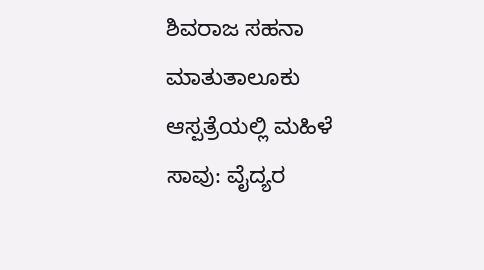ಶಿವರಾಜ ಸಹನಾ ಮಾತುತಾಲೂಕು ಆಸ್ಪತ್ರೆಯಲ್ಲಿ ಮಹಿಳೆ ಸಾವು: ವೈದ್ಯರ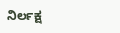ನಿರ್ಲಕ್ಷ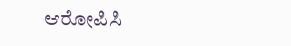ಆರೋಪಿಸಿ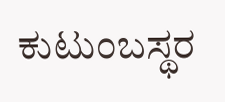ಕುಟುಂಬಸ್ಥರ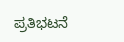ಪ್ರತಿಭಟನೆ